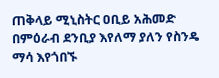ጠቅላይ ሚኒስትር ዐቢይ አሕመድ በምዕራብ ደንቢያ እየለማ ያለን የስንዴ ማሳ እየጎበኙ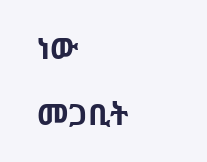ነው

መጋቢት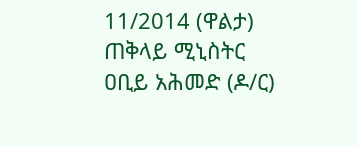11/2014 (ዋልታ) ጠቅላይ ሚኒስትር ዐቢይ አሕመድ (ዶ/ር)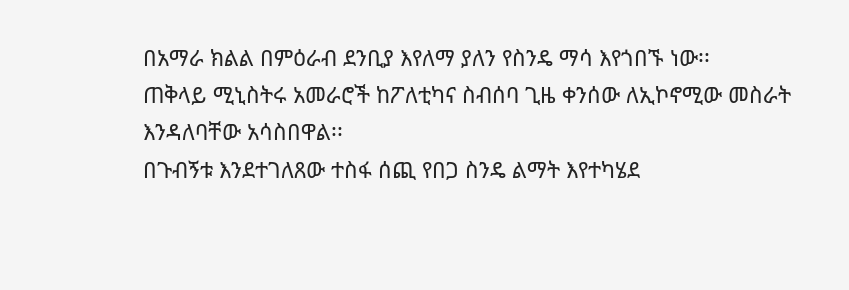በአማራ ክልል በምዕራብ ደንቢያ እየለማ ያለን የስንዴ ማሳ እየጎበኙ ነው፡፡
ጠቅላይ ሚኒስትሩ አመራሮች ከፖለቲካና ስብሰባ ጊዜ ቀንሰው ለኢኮኖሚው መስራት እንዳለባቸው አሳስበዋል፡፡
በጉብኝቱ እንደተገለጸው ተስፋ ሰጪ የበጋ ስንዴ ልማት እየተካሄደ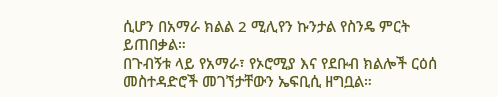ሲሆን በአማራ ክልል 2 ሚሊየን ኩንታል የስንዴ ምርት ይጠበቃል።
በጉብኝቱ ላይ የአማራ፣ የኦሮሚያ እና የደቡብ ክልሎች ርዕሰ መስተዳድሮች መገኘታቸውን ኤፍቢሲ ዘግቧል።